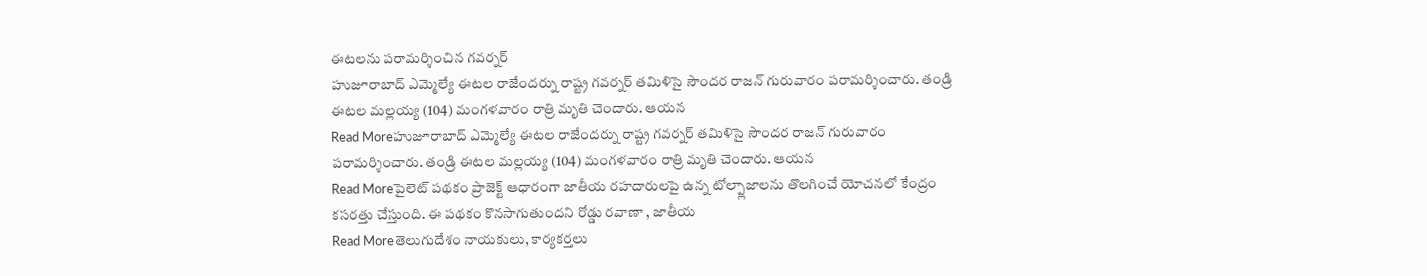ఈటలను పరామర్శించిన గవర్నర్
హుజూరాబాద్ ఎమ్మెల్యే ఈటల రాజేందర్ను రాష్ట్ర గవర్నర్ తమిళిసై సౌందర రాజన్ గురువారం పరామర్శించారు. తండ్రి ఈటల మల్లయ్య (104) మంగళవారం రాత్రి మృతి చెందారు. ఆయన
Read Moreహుజూరాబాద్ ఎమ్మెల్యే ఈటల రాజేందర్ను రాష్ట్ర గవర్నర్ తమిళిసై సౌందర రాజన్ గురువారం పరామర్శించారు. తండ్రి ఈటల మల్లయ్య (104) మంగళవారం రాత్రి మృతి చెందారు. ఆయన
Read Moreపైలెట్ పథకం ప్రాజెక్ట్ ఆధారంగా జాతీయ రహదారులపై ఉన్న టోల్ప్లాజాలను తొలగించే యోచనలో కేంద్రం కసరత్తు చేస్తుంది. ఈ పథకం కొనసాగుతుందని రోడ్డు రవాణా , జాతీయ
Read Moreతెలుగుదేశం నాయకులు, కార్యకర్తలు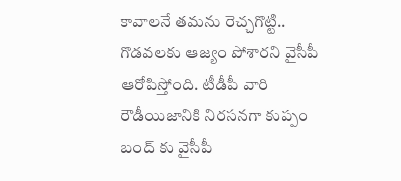కావాలనే తమను రెచ్చగొట్టి.. గొడవలకు ఆజ్యం పోశారని వైసీపీ ఆరోపిస్తోంది. టీడీపీ వారి రౌడీయిజానికి నిరసనగా కుప్పం బంద్ కు వైసీపీ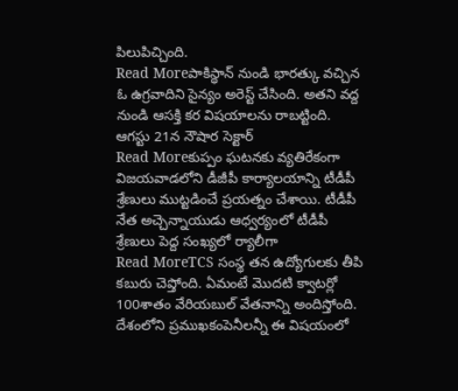పిలుపిచ్చింది.
Read Moreపాకిస్థాన్ నుండి భారత్కు వచ్చిన ఓ ఉగ్రవాదిని సైన్యం అరెస్ట్ చేసింది. అతని వద్ద నుండి ఆసక్తి కర విషయాలను రాబట్టింది. ఆగస్టు 21న నౌషార సెక్టార్
Read Moreకుప్పం ఘటనకు వ్యతిరేకంగా విజయవాడలోని డీజీపీ కార్యాలయాన్ని టీడీపీ శ్రేణులు ముట్టడించే ప్రయత్నం చేశాయి. టీడీపీ నేత అచ్చెన్నాయుడు ఆధ్వర్యంలో టీడీపీ శ్రేణులు పెద్ద సంఖ్యలో ర్యాలీగా
Read MoreTCS సంస్థ తన ఉద్యోగులకు తీపి కబురు చెప్తోంది. ఏమంటే మొదటి క్వాటర్లో 100శాతం వేరియబుల్ వేతనాన్ని అందిస్తోంది. దేశంలోని ప్రముఖకంపెనీలన్నీ ఈ విషయంలో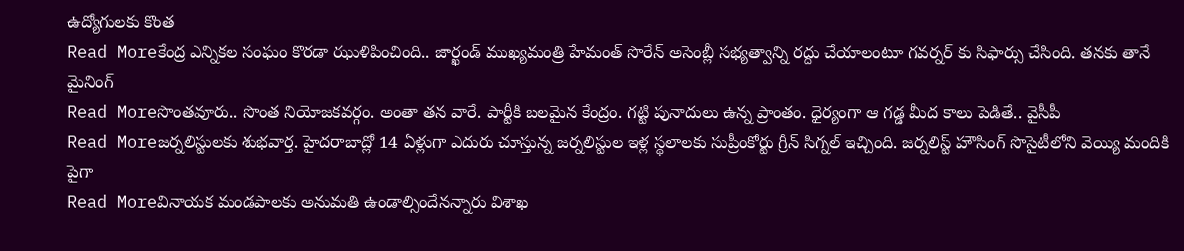ఉద్యోగులకు కొంత
Read Moreకేంద్ర ఎన్నికల సంఘం కొరడా ఝుళిపించింది.. జార్ఖండ్ ముఖ్యమంత్రి హేమంత్ సొరేన్ అసెంబ్లీ సభ్యత్వాన్ని రద్దు చేయాలంటూ గవర్నర్ కు సిఫార్సు చేసింది. తనకు తానే మైనింగ్
Read Moreసొంతవూరు.. సొంత నియోజకవర్గం. అంతా తన వారే. పార్టీకి బలమైన కేంద్రం. గట్టి పునాదులు ఉన్న ప్రాంతం. ధైర్యంగా ఆ గడ్డ మీద కాలు పెడితే.. వైసీపీ
Read Moreజర్నలిస్టులకు శుభవార్త. హైదరాబాద్లో 14 ఏళ్లుగా ఎదురు చూస్తున్న జర్నలిస్టుల ఇళ్ల స్థలాలకు సుప్రీంకోర్టు గ్రీన్ సిగ్నల్ ఇచ్చింది. జర్నలిస్ట్ హౌసింగ్ సొసైటీలోని వెయ్యి మందికి పైగా
Read Moreవినాయక మండపాలకు అనుమతి ఉండాల్సిందేనన్నారు విశాఖ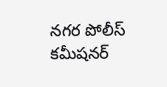నగర పోలీస్ కమీషనర్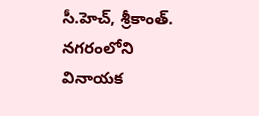సీ.హెచ్, శ్రీకాంత్. నగరంలోని వినాయక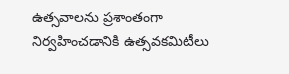ఉత్సవాలను ప్రశాంతంగా నిర్వహించడానికి ఉత్సవకమిటీలు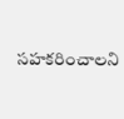సహకరించాలని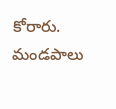కోరారు. మండపాలు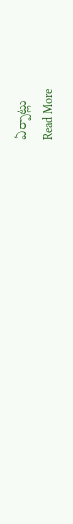ఏర్పాట్లు
Read More